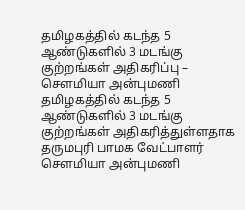தமிழகத்தில் கடந்த 5 ஆண்டுகளில் 3 மடங்கு குற்றங்கள் அதிகரிப்பு – சௌமியா அன்புமணி
தமிழகத்தில் கடந்த 5 ஆண்டுகளில் 3 மடங்கு குற்றங்கள் அதிகரித்துள்ளதாக தருமபுரி பாமக வேட்பாளர் சௌமியா அன்புமணி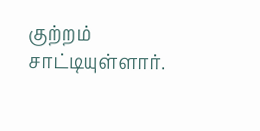குற்றம் சாட்டியுள்ளார்.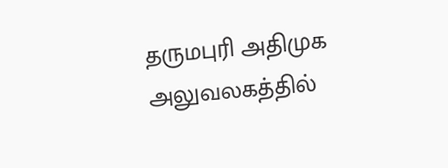தருமபுரி அதிமுக அலுவலகத்தில்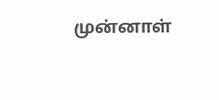முன்னாள்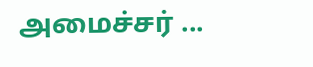அமைச்சர் ...